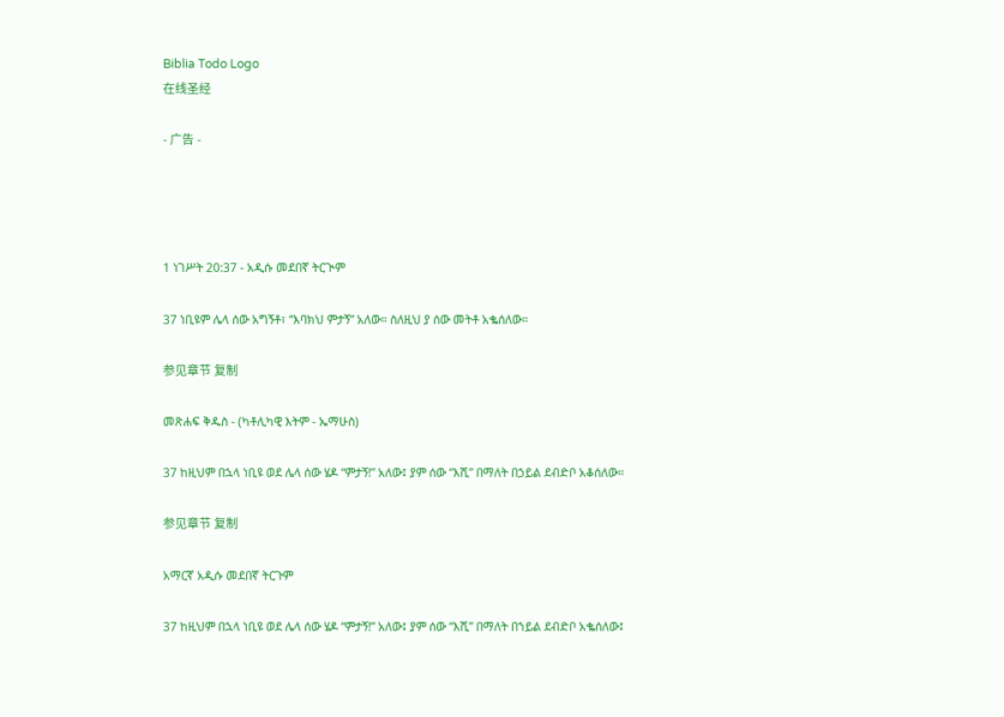Biblia Todo Logo
在线圣经

- 广告 -




1 ነገሥት 20:37 - አዲሱ መደበኛ ትርጒም

37 ነቢዩም ሌላ ሰው አግኝቶ፣ “እባክህ ምታኝ” አለው። ስለዚህ ያ ሰው መትቶ አቈሰለው።

参见章节 复制

መጽሐፍ ቅዱስ - (ካቶሊካዊ እትም - ኤማሁስ)

37 ከዚህም በኋላ ነቢዩ ወደ ሌላ ሰው ሄዶ “ምታኝ!” አለው፤ ያም ሰው “እሺ” በማለት በኃይል ደብድቦ አቆሰለው።

参见章节 复制

አማርኛ አዲሱ መደበኛ ትርጉም

37 ከዚህም በኋላ ነቢዩ ወደ ሌላ ሰው ሄዶ “ምታኝ!” አለው፤ ያም ሰው “እሺ” በማለት በኀይል ደብድቦ አቈሰለው፤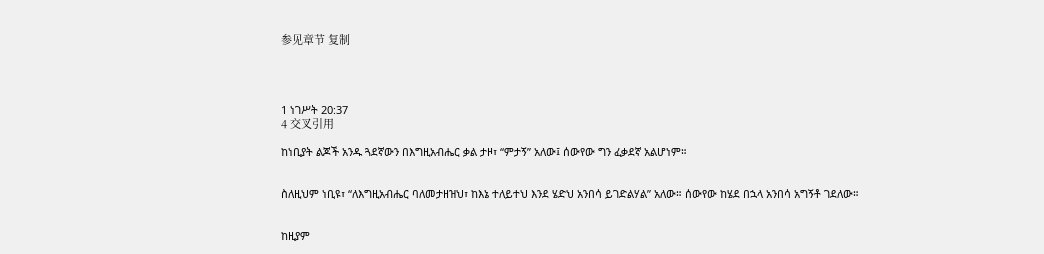参见章节 复制




1 ነገሥት 20:37
4 交叉引用

ከነቢያት ልጆች አንዱ ጓደኛውን በእግዚአብሔር ቃል ታዞ፣ “ምታኝ” አለው፤ ሰውየው ግን ፈቃደኛ አልሆነም።


ስለዚህም ነቢዩ፣ “ለእግዚአብሔር ባለመታዘዝህ፣ ከእኔ ተለይተህ እንደ ሄድህ አንበሳ ይገድልሃል” አለው። ሰውየው ከሄደ በኋላ አንበሳ አግኝቶ ገደለው።


ከዚያም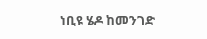ነቢዩ ሄዶ ከመንገድ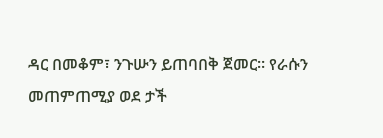ዳር በመቆም፣ ንጉሡን ይጠባበቅ ጀመር። የራሱን መጠምጠሚያ ወደ ታች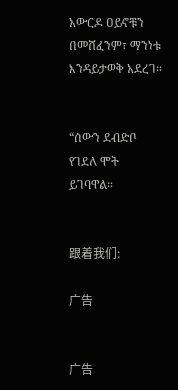አውርዶ ዐይኖቹን በመሸፈንም፣ ማንነቱ እንዳይታወቅ አደረገ።


“ሰውን ደብድቦ የገደለ ሞት ይገባዋል።


跟着我们:

广告


广告